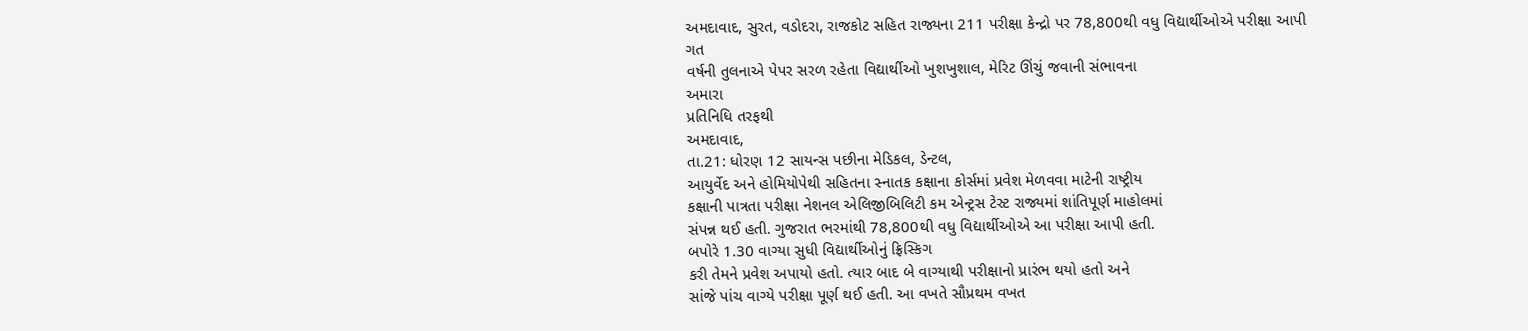અમદાવાદ, સુરત, વડોદરા, રાજકોટ સહિત રાજ્યના 211 પરીક્ષા કેન્દ્રો પર 78,800થી વધુ વિદ્યાર્થીઓએ પરીક્ષા આપી
ગત
વર્ષની તુલનાએ પેપર સરળ રહેતા વિદ્યાર્થીઓ ખુશખુશાલ, મેરિટ ઊંચું જવાની સંભાવના
અમારા
પ્રતિનિધિ તરફથી
અમદાવાદ,
તા.21: ધોરણ 12 સાયન્સ પછીના મેડિકલ, ડેન્ટલ,
આયુર્વેદ અને હોમિયોપેથી સહિતના સ્નાતક કક્ષાના કોર્સમાં પ્રવેશ મેળવવા માટેની રાષ્ટ્રીય
કક્ષાની પાત્રતા પરીક્ષા નેશનલ એલિજીબિલિટી કમ એન્ટ્રસ ટેસ્ટ રાજ્યમાં શાંતિપૂર્ણ માહોલમાં
સંપન્ન થઈ હતી. ગુજરાત ભરમાંથી 78,800થી વધુ વિદ્યાર્થીઓએ આ પરીક્ષા આપી હતી.
બપોરે 1.30 વાગ્યા સુધી વિદ્યાર્થીઓનું ફ્રિસ્કિગ
કરી તેમને પ્રવેશ અપાયો હતો. ત્યાર બાદ બે વાગ્યાથી પરીક્ષાનો પ્રારંભ થયો હતો અને
સાંજે પાંચ વાગ્યે પરીક્ષા પૂર્ણ થઈ હતી. આ વખતે સૌપ્રથમ વખત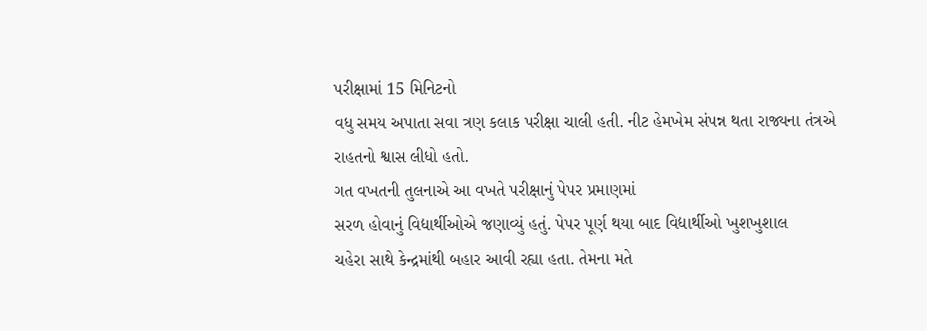પરીક્ષામાં 15 મિનિટનો
વધુ સમય અપાતા સવા ત્રણ કલાક પરીક્ષા ચાલી હતી. નીટ હેમખેમ સંપન્ન થતા રાજ્યના તંત્રએ
રાહતનો શ્વાસ લીધો હતો.
ગત વખતની તુલનાએ આ વખતે પરીક્ષાનું પેપર પ્રમાણમાં
સરળ હોવાનું વિદ્યાર્થીઓએ જણાવ્યું હતું. પેપર પૂર્ણ થયા બાદ વિદ્યાર્થીઓ ખુશખુશાલ
ચહેરા સાથે કેન્દ્રમાંથી બહાર આવી રહ્યા હતા. તેમના મતે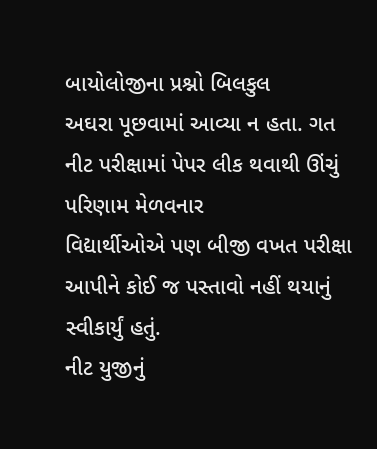બાયોલોજીના પ્રશ્નો બિલકુલ
અઘરા પૂછવામાં આવ્યા ન હતા. ગત નીટ પરીક્ષામાં પેપર લીક થવાથી ઊંચું પરિણામ મેળવનાર
વિદ્યાર્થીઓએ પણ બીજી વખત પરીક્ષા આપીને કોઈ જ પસ્તાવો નહીં થયાનું સ્વીકાર્યું હતું.
નીટ યુજીનું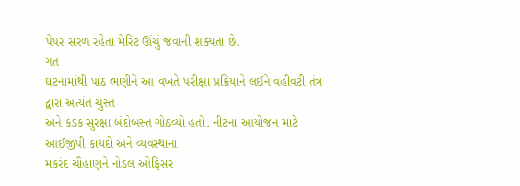પેપર સરળ રહેતા મેરિટ ઊંચું જવાની શક્યતા છે.
ગત
ઘટનામાંથી પાઠ ભણીને આ વખતે પરીક્ષા પ્રક્રિયાને લઈને વહીવટી તંત્ર દ્વારા અત્યંત ચુસ્ત
અને કડક સુરક્ષા બંદોબસ્ત ગોઠવ્યો હતો. નીટના આયોજન માટે આઈજીપી કાયદો અને વ્યવસ્થાના
મકરંદ ચૌહાણને નોડલ ઓફિસર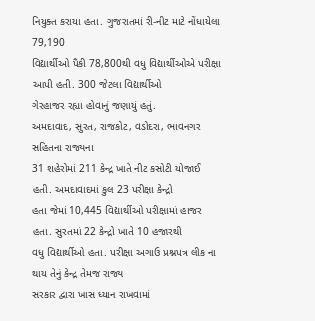નિયુક્ત કરાયા હતા. ગુજરાતમાં રી-નીટ માટે નોંધાયેલા 79,190
વિદ્યાર્થીઓ પૈકી 78,800થી વધુ વિદ્યાર્થીઓએ પરીક્ષા આપી હતી. 300 જેટલા વિદ્યાર્થીઓ
ગેરહાજર રહ્યા હોવાનું જણાયું હતું.
અમદાવાદ, સુરત, રાજકોટ, વડોદરા, ભાવનગર સહિતના રાજ્યના
31 શહેરોમાં 211 કેન્દ્ર ખાતે નીટ કસોટી યોજાઈ હતી. અમદાવાદમાં કુલ 23 પરીક્ષા કેન્દ્રો
હતા જેમાં 10,445 વિદ્યાર્થીઓ પરીક્ષામાં હાજર હતા. સુરતમાં 22 કેન્દ્રો ખાતે 10 હજારથી
વધુ વિદ્યાર્થીઓ હતા. પરીક્ષા અગાઉ પ્રશ્નપત્ર લીક ના થાય તેનું કેન્દ્ર તેમજ રાજ્ય
સરકાર દ્વારા ખાસ ધ્યાન રાખવામાં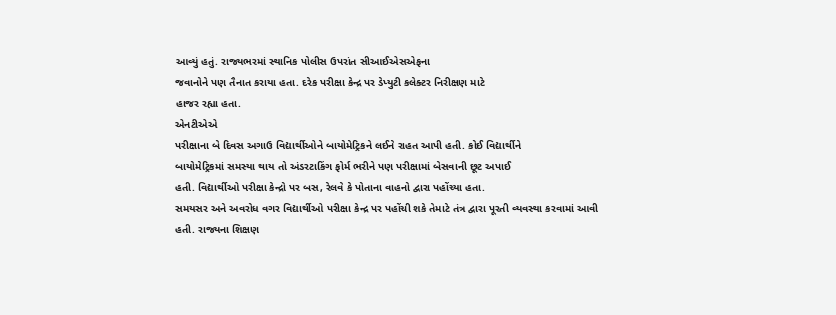આવ્યું હતું. રાજ્યભરમાં સ્થાનિક પોલીસ ઉપરાંત સીઆઈએસએફના
જવાનોને પણ તૈનાત કરાયા હતા. દરેક પરીક્ષા કેન્દ્ર પર ડેપ્યુટી કલેક્ટર નિરીક્ષણ માટે
હાજર રહ્યા હતા.
એનટીએએ
પરીક્ષાના બે દિવસ અગાઉ વિદ્યાર્થીઓને બાયોમેટ્રિકને લઈને રાહત આપી હતી. કોઈ વિદ્યાર્થીને
બાયોમેટ્રિકમાં સમસ્યા થાય તો અંડરટાકિંગ ફોર્મ ભરીને પણ પરીક્ષામાં બેસવાની છૂટ અપાઈ
હતી. વિદ્યાર્થીઓ પરીક્ષા કેન્દ્રો પર બસ, રેલવે કે પોતાના વાહનો દ્વારા પહોંચ્યા હતા.
સમયસર અને અવરોધ વગર વિદ્યાર્થીઓ પરીક્ષા કેન્દ્ર પર પહોંચી શકે તેમાટે તંત્ર દ્વારા પૂરતી વ્યવસ્થા કરવામાં આવી
હતી. રાજ્યના શિક્ષણ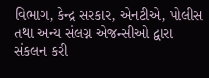વિભાગ, કેન્દ્ર સરકાર, એનટીએ, પોલીસ તથા અન્ય સંલગ્ન એજન્સીઓ દ્વારા
સંકલન કરી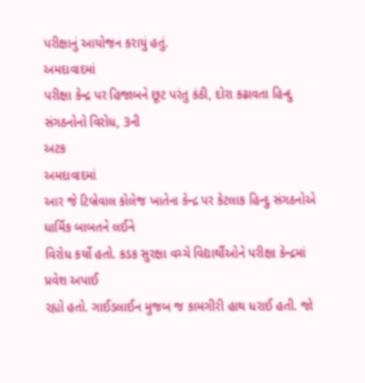પરીક્ષાનું આયોજન કરાયું હતું.
અમદાવાદમાં
પરીક્ષા કેન્દ્ર પર હિજાબને છૂટ પરંતુ કંઠી, દોરા કઢાવતા હિન્દુ સંગઠનોનો વિરોધ, 3ની
અટક
અમદાવાદમાં
આર જે ટિબ્રેવાલ કોલેજ ખાતેના કેન્દ્ર પર કેટલાક હિન્દુ સંગઠનોએ ધાર્મિક બાબતને લઈને
વિરોધ કર્યો હતો. કડક સુરક્ષા વચ્ચે વિદ્યાર્થીઓને પરીક્ષા કેન્દ્રમાં પ્રવેશ અપાઈ
રહ્યો હતો. ગાઈડલાઈન મુજબ જ કામગીરી હાથ ધરાઈ હતી. જો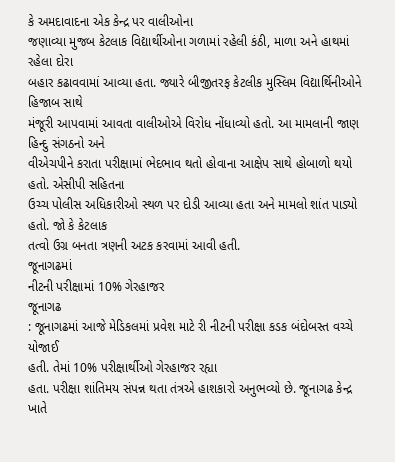કે અમદાવાદના એક કેન્દ્ર પર વાલીઓના
જણાવ્યા મુજબ કેટલાક વિદ્યાર્થીઓના ગળામાં રહેલી કંઠી, માળા અને હાથમાં રહેલા દોરા
બહાર કઢાવવામાં આવ્યા હતા. જ્યારે બીજીતરફ કેટલીક મુસ્લિમ વિદ્યાર્થિનીઓને હિજાબ સાથે
મંજૂરી આપવામાં આવતા વાલીઓએ વિરોધ નોંધાવ્યો હતો. આ મામલાની જાણ હિન્દુ સંગઠનો અને
વીએચપીને કરાતા પરીક્ષામાં ભેદભાવ થતો હોવાના આક્ષેપ સાથે હોબાળો થયો હતો. એસીપી સહિતના
ઉચ્ચ પોલીસ અધિકારીઓ સ્થળ પર દોડી આવ્યા હતા અને મામલો શાંત પાડ્યો હતો. જો કે કેટલાક
તત્વો ઉગ્ર બનતા ત્રણની અટક કરવામાં આવી હતી.
જૂનાગઢમાં
નીટની પરીક્ષામાં 10% ગેરહાજર
જૂનાગઢ
: જૂનાગઢમાં આજે મેડિકલમાં પ્રવેશ માટે રી નીટની પરીક્ષા કડક બંદોબસ્ત વચ્ચે યોજાઈ
હતી. તેમાં 10% પરીક્ષાર્થીઓ ગેરહાજર રહ્યા
હતા. પરીક્ષા શાંતિમય સંપન્ન થતા તંત્રએ હાશકારો અનુભવ્યો છે. જૂનાગઢ કેન્દ્ર ખાતે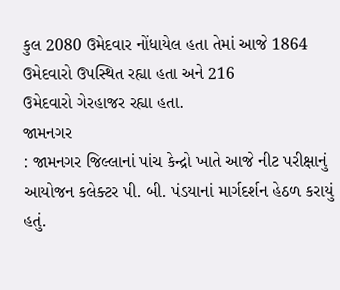કુલ 2080 ઉમેદવાર નોંધાયેલ હતા તેમાં આજે 1864 ઉમેદવારો ઉપસ્થિત રહ્યા હતા અને 216
ઉમેદવારો ગેરહાજર રહ્યા હતા.
જામનગર
: જામનગર જિલ્લાનાં પાંચ કેન્દ્રો ખાતે આજે નીટ પરીક્ષાનું
આયોજન કલેક્ટર પી. બી. પંડયાનાં માર્ગદર્શન હેઠળ કરાયું હતું.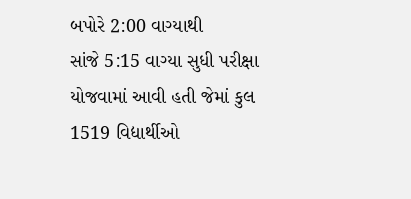બપોરે 2:00 વાગ્યાથી
સાંજે 5:15 વાગ્યા સુધી પરીક્ષા યોજવામાં આવી હતી જેમાં કુલ 1519 વિદ્યાર્થીઓ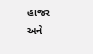હાજર
અને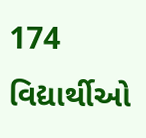174 વિદ્યાર્થીઓ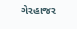ગેરહાજર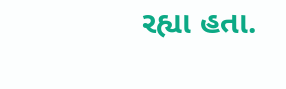રહ્યા હતા.